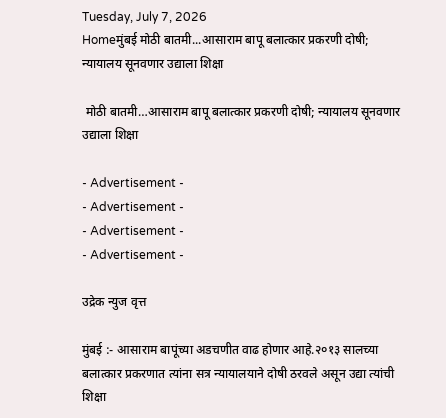Tuesday, July 7, 2026
Homeमुंबई मोठी बातमी...आसाराम बापू बलात्कार प्रकरणी दोषी; न्यायालय सूनवणार उद्याला शिक्षा

 मोठी बातमी…आसाराम बापू बलात्कार प्रकरणी दोषी; न्यायालय सूनवणार उद्याला शिक्षा

- Advertisement -
- Advertisement -
- Advertisement -
- Advertisement -

उद्रेक न्युज वृत्त

मुंबई :- आसाराम बापूंच्या अडचणीत वाढ होणार आहे.२०१३ सालच्या बलात्कार प्रकरणात त्यांना सत्र न्यायालयाने दोषी ठरवले असून उद्या त्यांची शिक्षा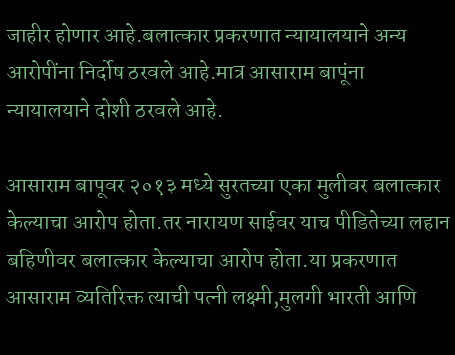जाहीर होणार आहे.बलात्कार प्रकरणात न्यायालयाने अन्य आरोपींना निर्दोष ठरवले आहे.मात्र आसाराम बापूंना न्यायालयाने दोशी ठरवले आहे.

आसाराम बापूवर २०१३ मध्ये सुरतच्या एका मुलीवर बलात्कार केल्याचा आरोप होता.तर नारायण साईवर याच पीडितेच्या लहान बहिणीवर बलात्कार केल्याचा आरोप होता.या प्रकरणात आसाराम व्यतिरिक्त त्याची पत्नी लक्ष्मी,मुलगी भारती आणि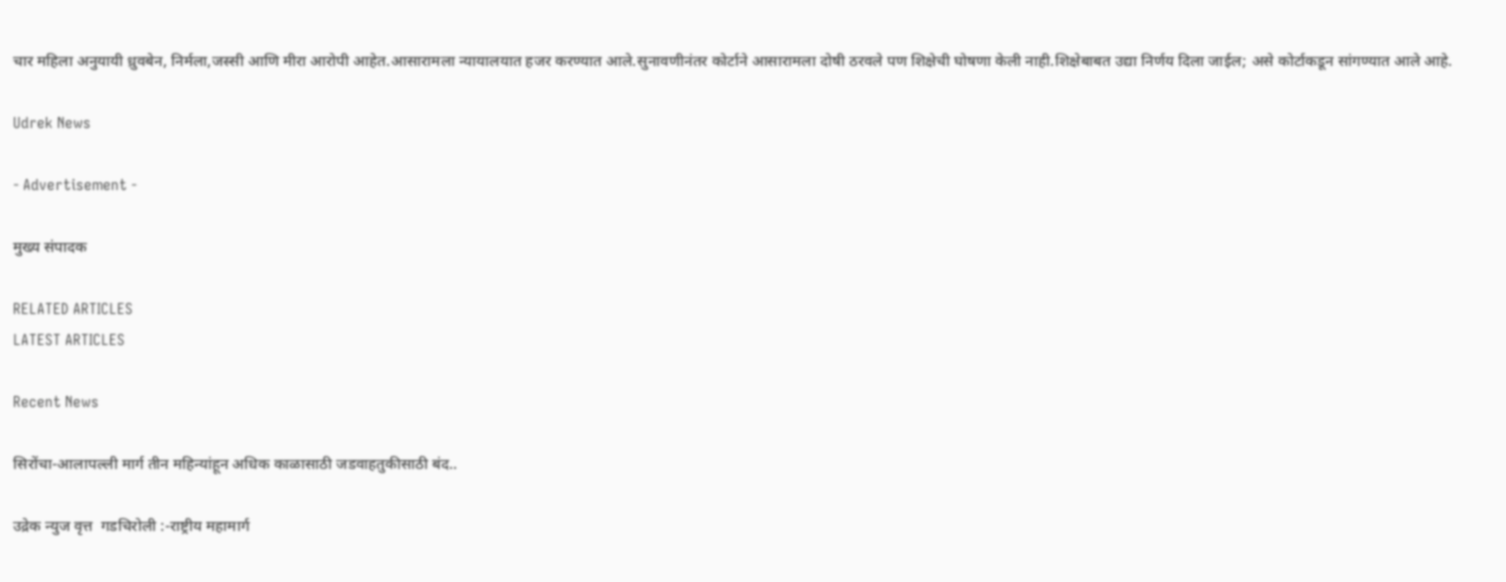चार महिला अनुयायी ध्रुवबेन, निर्मला,जस्सी आणि मीरा आरोपी आहेत.आसारामला न्यायालयात हजर करण्यात आले.सुनावणीनंतर कोर्टाने आसारामला दोषी ठरवले पण शिक्षेची घोषणा केली नाही.शिक्षेबाबत उद्या निर्णय दिला जाईल; असे कोर्टाकडून सांगण्यात आले आहे.

Udrek News

- Advertisement -

मुख्य संपादक

RELATED ARTICLES
LATEST ARTICLES

Recent News

सिरोंचा-आलापल्ली मार्ग तीन महिन्यांहून अधिक काळासाठी जडवाहतुकीसाठी बंद..

उद्रेक न्युज वृत्त  गडचिरोली :-राष्ट्रीय महामार्ग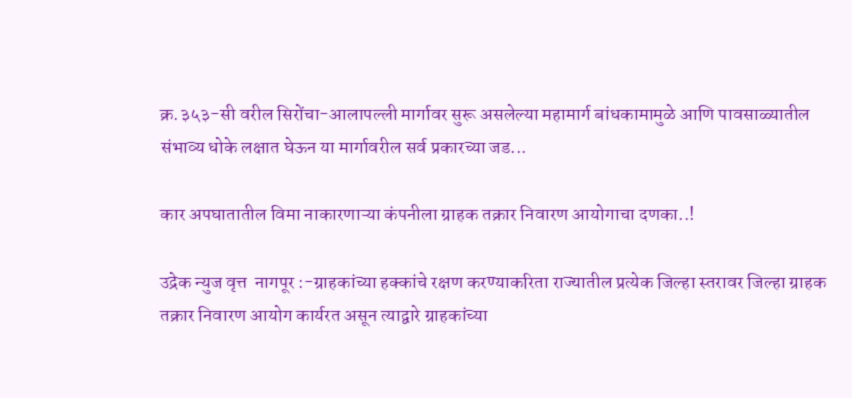क्र.३५३-सी वरील सिरोंचा-आलापल्ली मार्गावर सुरू असलेल्या महामार्ग बांधकामामुळे आणि पावसाळ्यातील संभाव्य धोके लक्षात घेऊन या मार्गावरील सर्व प्रकारच्या जड...

कार अपघातातील विमा नाकारणाऱ्या कंपनीला ग्राहक तक्रार निवारण आयोगाचा दणका..!

उद्रेक न्युज वृत्त  नागपूर :-ग्राहकांच्या हक्कांचे रक्षण करण्याकरिता राज्यातील प्रत्येक जिल्हा स्तरावर जिल्हा ग्राहक तक्रार निवारण आयोग कार्यरत असून त्याद्वारे ग्राहकांच्या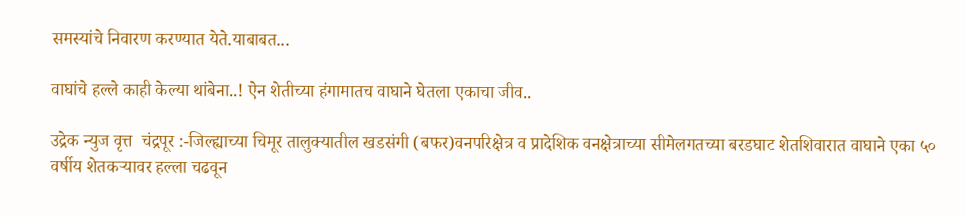समस्यांचे निवारण करण्यात येते.याबाबत...

वाघांचे हल्ले काही केल्या थांबेना..! ऐन शेतीच्या हंगामातच वाघाने घेतला एकाचा जीव..

उद्रेक न्युज वृत्त  चंद्रपूर :-जिल्ह्याच्या चिमूर तालुक्यातील खडसंगी (बफर)वनपरिक्षेत्र व प्रादेशिक वनक्षेत्राच्या सीमेलगतच्या बरडघाट शेतशिवारात वाघाने एका ५० वर्षीय शेतकऱ्यावर हल्ला चढवून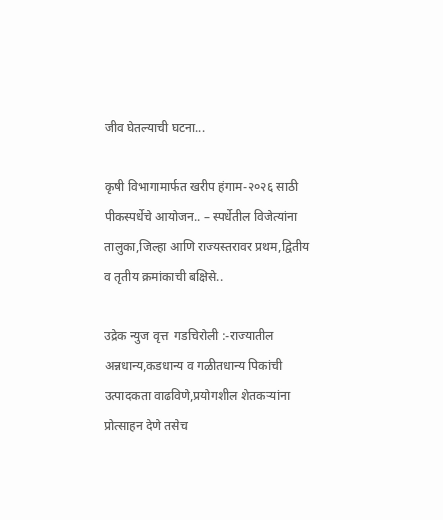जीव घेतल्याची घटना...

कृषी विभागामार्फत खरीप हंगाम-२०२६ साठी पीकस्पर्धेचे आयोजन.. – स्पर्धेतील विजेत्यांना तालुका,जिल्हा आणि राज्यस्तरावर प्रथम,द्वितीय व तृतीय क्रमांकाची बक्षिसे..

उद्रेक न्युज वृत्त  गडचिरोली :-राज्यातील अन्नधान्य,कडधान्य व गळीतधान्य पिकांची उत्पादकता वाढविणे,प्रयोगशील शेतकऱ्यांना प्रोत्साहन देणे तसेच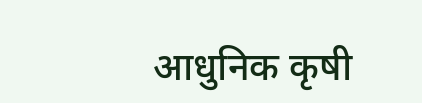आधुनिक कृषी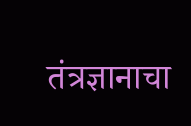तंत्रज्ञानाचा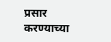प्रसार करण्याच्या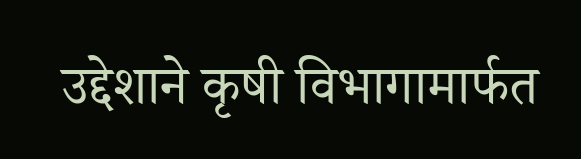उद्देशाने कृषी विभागामार्फत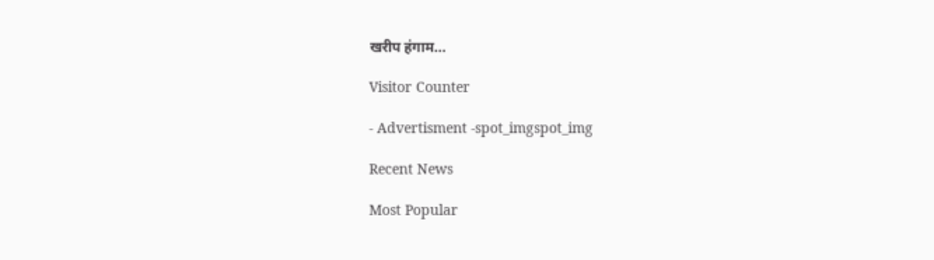खरीप हंगाम...

Visitor Counter

- Advertisment -spot_imgspot_img

Recent News

Most Popular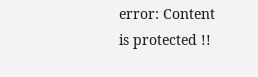error: Content is protected !!